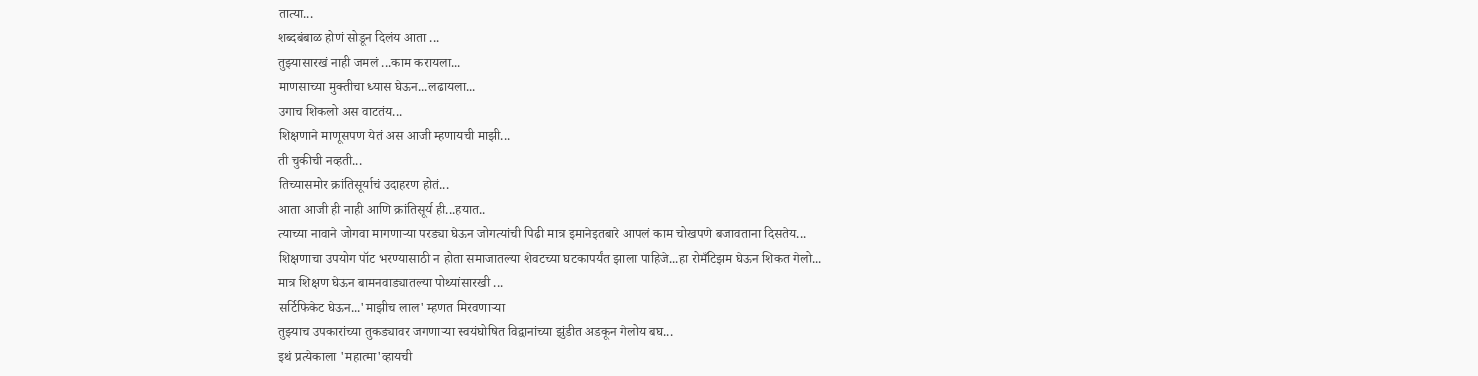तात्या...
शब्दबंबाळ होणं सोडून दिलंय आता ...
तुझ्यासारखं नाही जमलं ...काम करायला...
माणसाच्या मुक्तीचा ध्यास घेऊन...लढायला...
उगाच शिकलो अस वाटतंय...
शिक्षणाने माणूसपण येतं अस आजी म्हणायची माझी...
ती चुकीची नव्हती...
तिच्यासमोर क्रांतिसूर्याचं उदाहरण होतं...
आता आजी ही नाही आणि क्रांतिसूर्य ही...हयात..
त्याच्या नावाने जोगवा मागणाऱ्या परड्या घेऊन जोगत्यांची पिढी मात्र इमानेइतबारे आपलं काम चोखपणे बजावताना दिसतेय...
शिक्षणाचा उपयोग पॉट भरण्यासाठी न होता समाजातल्या शेवटच्या घटकापर्यंत झाला पाहिजे...हा रोमँटिझम घेऊन शिकत गेलो...
मात्र शिक्षण घेऊन बामनवाड्यातल्या पोथ्यांसारखी ...
सर्टिफिकेट घेऊन...'माझीच लाल' म्हणत मिरवणाऱ्या
तुझ्याच उपकारांच्या तुकड्यावर जगणाऱ्या स्वयंघोषित विद्वानांच्या झुंडीत अडकून गेलोय बघ...
इथं प्रत्येकाला 'महात्मा'व्हायची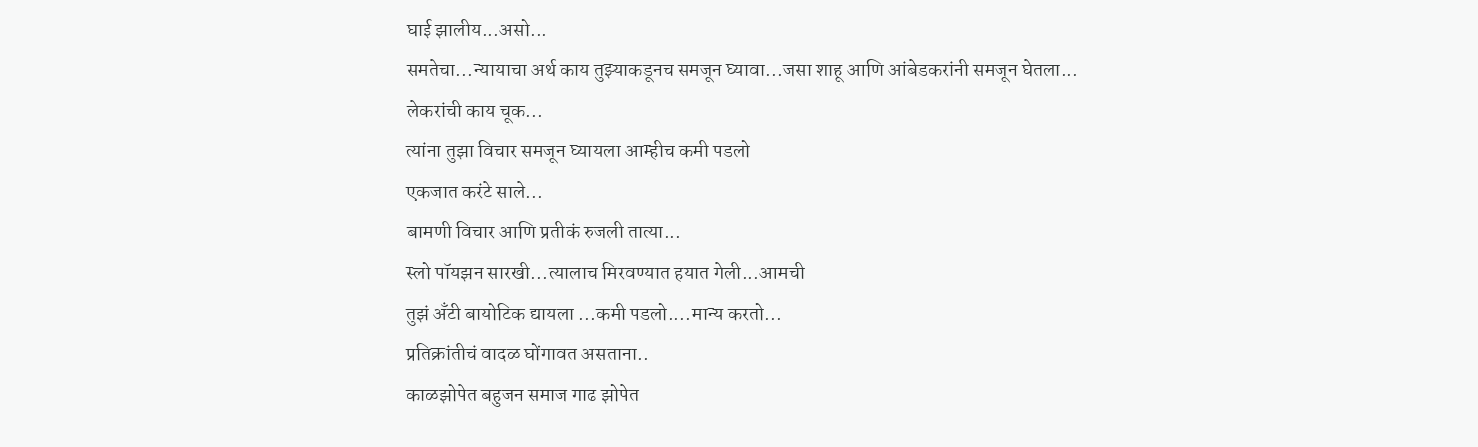घाई झालीय...असो...
समतेचा...न्यायाचा अर्थ काय तुझ्याकडूनच समजून घ्यावा...जसा शाहू आणि आंबेडकरांनी समजून घेतला...
लेकरांची काय चूक...
त्यांना तुझा विचार समजून घ्यायला आम्हीच कमी पडलो
एकजात करंटे साले...
बामणी विचार आणि प्रतीकं रुजली तात्या...
स्लो पॉयझन सारखी...त्यालाच मिरवण्यात हयात गेली...आमची
तुझं अँटी बायोटिक द्यायला ...कमी पडलो....मान्य करतो...
प्रतिक्रांतीचं वादळ घोंगावत असताना..
काळझोपेत बहुजन समाज गाढ झोपेत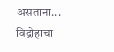असताना...
विद्रोहाचा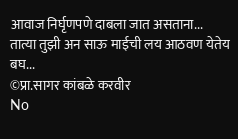आवाज निर्घृणपणे दाबला जात असताना...
तात्या तुझी अन साऊ माईची लय आठवण येतेय बघ...
©प्रा.सागर कांबळे करवीर
No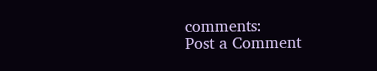comments:
Post a Comment